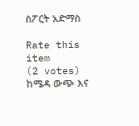ስፖርት አድማስ

Rate this item
(2 votes)
ከሜዳ ውጭ እና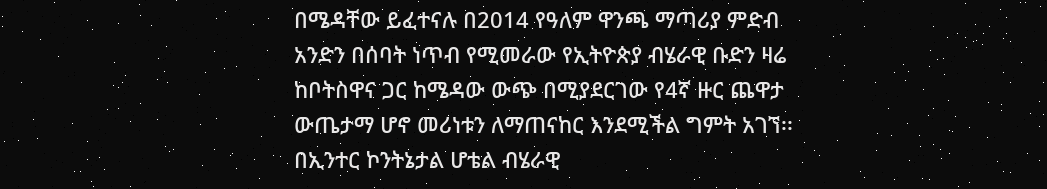በሜዳቸው ይፈተናሉ በ2014 የዓለም ዋንጫ ማጣሪያ ምድብ አንድን በሰባት ነጥብ የሚመራው የኢትዮጵያ ብሄራዊ ቡድን ዛሬ ከቦትስዋና ጋር ከሜዳው ውጭ በሚያደርገው የ4ኛ ዙር ጨዋታ ውጤታማ ሆኖ መሪነቱን ለማጠናከር እንደሚችል ግምት አገኘ፡፡ በኢንተር ኮንትኔታል ሆቴል ብሄራዊ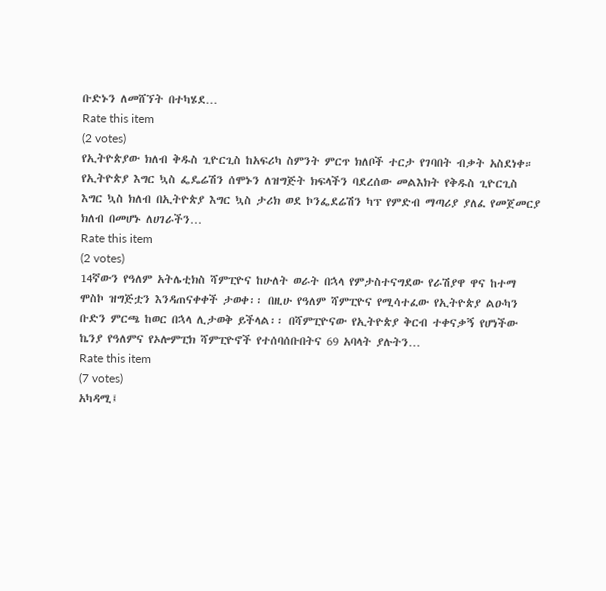ቡድኑን ለመሸኘት በተካሄደ…
Rate this item
(2 votes)
የኢትዮጵያው ክለብ ቅዱስ ጊዮርጊስ ከአፍሪካ ስምንት ምርጥ ክለቦች ተርታ የገባበት ብቃት አስደነቀ። የኢትዮጵያ እግር ኳስ ፌዴሬሽን ሰሞኑን ለዝግጅት ክፍላችን ባደረሰው መልእክት የቅዱስ ጊዮርጊስ እግር ኳስ ክለብ በኢትዮጵያ እግር ኳስ ታሪክ ወደ ኮንፌደሬሽን ካፕ የምድብ ማጣሪያ ያለፈ የመጀመርያ ክለብ በመሆኑ ለሀገራችን…
Rate this item
(2 votes)
14ኛውን የዓለም አትሌቲክስ ሻምፒዮና ከሁለት ወራት በኋላ የምታስተናግደው የራሽያዋ ዋና ከተማ ሞስኮ ዝግጅቷን እንዳጠናቀቀች ታወቀ፡፡ በዚሁ የዓለም ሻምፒዮና የሚሳተፈው የኢትዮጵያ ልዑካን ቡድን ምርጫ ከወር በኋላ ሊታወቅ ይችላል፡፡ በሻምፒዮናው የኢትዮጵያ ቅርብ ተቀናቃኝ የሆነችው ኬንያ የዓለምና የኦሎምፒክ ሻምፒዮኖች የተሰባሰቡበትና 69 አባላት ያሉትን…
Rate this item
(7 votes)
አካዳሚ፤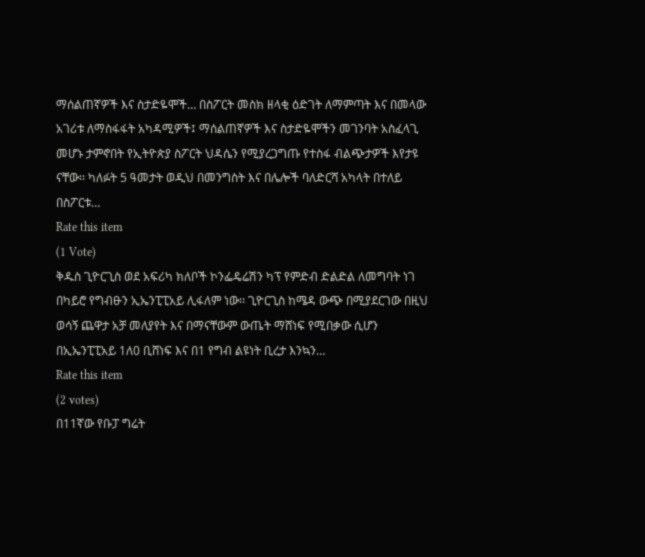ማሰልጠኛዎች እና ስታድዬሞች… በስፖርት መስክ ዘላቂ ዕድገት ለማምጣት እና በመላው አገሪቱ ለማስፋፋት አካዳሚዎች፤ ማሰልጠኛዎች እና ስታድዬሞችን መገንባት አስፈላጊ መሆኑ ታምኖበት የኢትዮጵያ ስፖርት ህዳሴን የሚያረጋግጡ የተስፋ ብልጭታዎች እየታዩ ናቸው፡፡ ካለፉት 5 ዓመታት ወዲህ በመንግስት እና በሌሎች ባለድርሻ አካላት በተለይ በስፖርቱ…
Rate this item
(1 Vote)
ቅዱስ ጊዮርጊስ ወደ አፍሪካ ክለቦች ኮንፌዴሬሽን ካፕ የምድብ ድልድል ለመግባት ነገ በካይሮ የግብፁን ኢኤንፒፒአይ ሊፋለም ነው፡፡ ጊዮርጊስ ከሜዳ ውጭ በሚያደርገው በዚህ ወሳኝ ጨዋታ አቻ መለያየት እና በማናቸውም ውጤት ማሸነፍ የሚበቃው ሲሆን በኢኤንፒፒአይ 1ለ0 ቢሸነፍ እና በ1 የግብ ልዩነት ቢረታ እንኳን…
Rate this item
(2 votes)
በ11ኛው የቡፓ ግሬት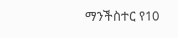ማንችስተር የ10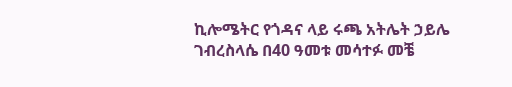ኪሎሜትር የጎዳና ላይ ሩጫ አትሌት ኃይሌ ገብረስላሴ በ40 ዓመቱ መሳተፉ መቼ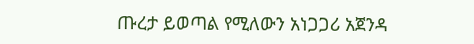ጡረታ ይወጣል የሚለውን አነጋጋሪ አጀንዳ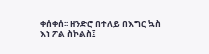ቀሰቀሰ፡፡ ዘንድሮ በተለይ በእግር ኳስ እነ ፖል ስኮልስ፤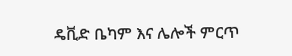ዴቪድ ቤካም እና ሌሎች ምርጥ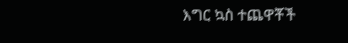እግር ኳስ ተጨዋቾች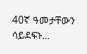40ኛ ዓመታቸውን ሳይደፍኑ…